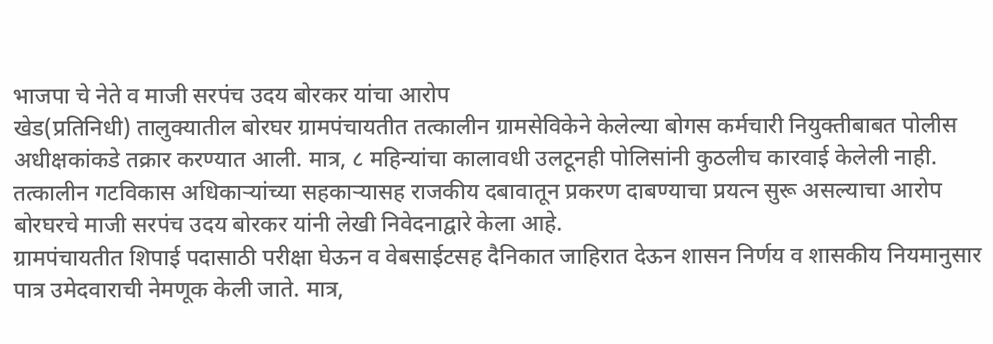भाजपा चे नेते व माजी सरपंच उदय बोरकर यांचा आरोप
खेड(प्रतिनिधी) तालुक्यातील बोरघर ग्रामपंचायतीत तत्कालीन ग्रामसेविकेने केलेल्या बोगस कर्मचारी नियुक्तीबाबत पोलीस अधीक्षकांकडे तक्रार करण्यात आली. मात्र, ८ महिन्यांचा कालावधी उलटूनही पोलिसांनी कुठलीच कारवाई केलेली नाही. तत्कालीन गटविकास अधिकाऱ्यांच्या सहकाऱ्यासह राजकीय दबावातून प्रकरण दाबण्याचा प्रयत्न सुरू असल्याचा आरोप बोरघरचे माजी सरपंच उदय बोरकर यांनी लेखी निवेदनाद्वारे केला आहे.
ग्रामपंचायतीत शिपाई पदासाठी परीक्षा घेऊन व वेबसाईटसह दैनिकात जाहिरात देऊन शासन निर्णय व शासकीय नियमानुसार पात्र उमेदवाराची नेमणूक केली जाते. मात्र,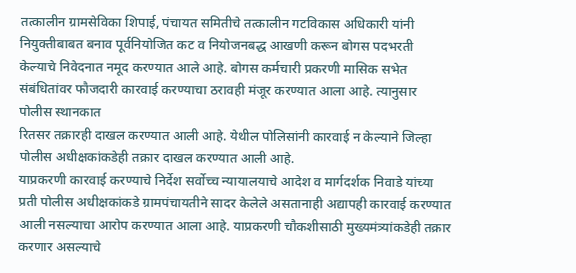तत्कालीन ग्रामसेविका शिपाई, पंचायत समितीचे तत्कालीन गटविकास अधिकारी यांनी नियुक्तीबाबत बनाव पूर्वनियोजित कट व नियोजनबद्ध आखणी करून बोगस पदभरती केल्याचे निवेदनात नमूद करण्यात आले आहे. बोगस कर्मचारी प्रकरणी मासिक सभेत संबंधितांवर फौजदारी कारवाई करण्याचा ठरावही मंजूर करण्यात आला आहे. त्यानुसार पोलीस स्थानकात
रितसर तक्रारही दाखल करण्यात आली आहे. येथील पोलिसांनी कारवाई न केल्याने जिल्हा पोलीस अधीक्षकांकडेही तक्रार दाखल करण्यात आली आहे.
याप्रकरणी कारवाई करण्याचे निर्देश सर्वोच्च न्यायालयाचे आदेश व मार्गदर्शक निवाडे यांच्या प्रती पोलीस अधीक्षकांकडे ग्रामपंचायतीने सादर केलेले असतानाही अद्यापही कारवाई करण्यात आली नसल्याचा आरोप करण्यात आला आहे. याप्रकरणी चौकशीसाठी मुख्यमंत्र्यांकडेही तक्रार करणार असल्याचे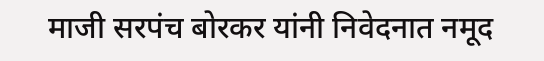माजी सरपंच बोरकर यांनी निवेदनात नमूद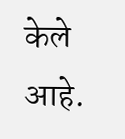केले आहे.